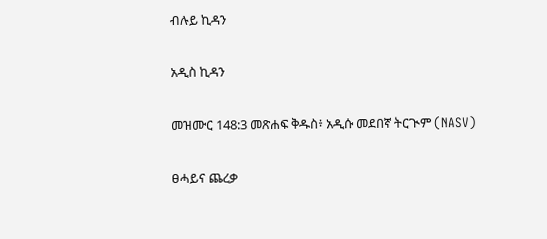ብሉይ ኪዳን

አዲስ ኪዳን

መዝሙር 148:3 መጽሐፍ ቅዱስ፥ አዲሱ መደበኛ ትርጒም (NASV)

ፀሓይና ጨረቃ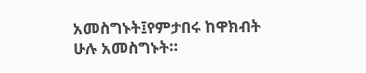አመስግኑት፤የምታበሩ ከዋክብት ሁሉ አመስግኑት።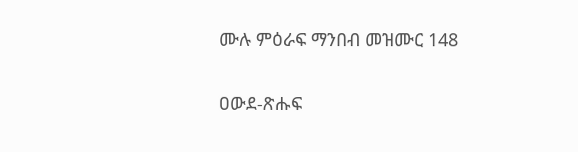ሙሉ ምዕራፍ ማንበብ መዝሙር 148

ዐውደ-ጽሑፍ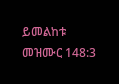ይመልከቱ መዝሙር 148:3